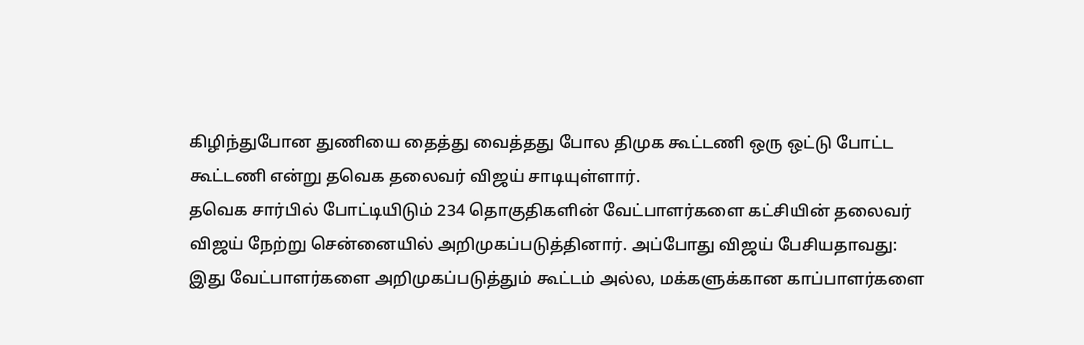கிழிந்துபோன துணியை தைத்து வைத்தது போல திமுக கூட்டணி ஒரு ஒட்டு போட்ட கூட்டணி என்று தவெக தலைவர் விஜய் சாடியுள்ளார்.
தவெக சார்பில் போட்டியிடும் 234 தொகுதிகளின் வேட்பாளர்களை கட்சியின் தலைவர் விஜய் நேற்று சென்னையில் அறிமுகப்படுத்தினார். அப்போது விஜய் பேசியதாவது: இது வேட்பாளர்களை அறிமுகப்படுத்தும் கூட்டம் அல்ல, மக்களுக்கான காப்பாளர்களை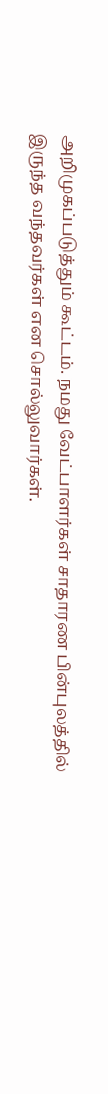அறிமுகப்படுத்தும் கூட்டம். நமது வேட்பாளர்கள் சாதாரண பின்புலத்தில் இருந்த வந்தவர்கள் என சொல்லுவார்கள்.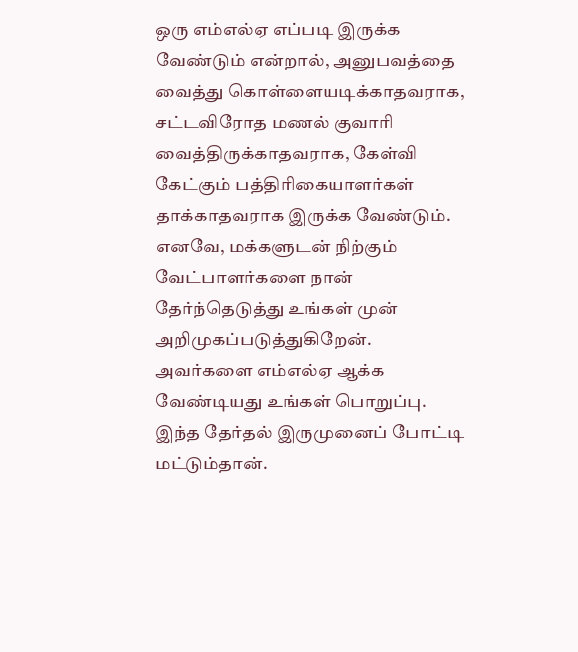ஒரு எம்எல்ஏ எப்படி இருக்க வேண்டும் என்றால், அனுபவத்தை வைத்து கொள்ளையடிக்காதவராக, சட்டவிரோத மணல் குவாரி வைத்திருக்காதவராக, கேள்வி கேட்கும் பத்திரிகையாளர்கள் தாக்காதவராக இருக்க வேண்டும். எனவே, மக்களுடன் நிற்கும் வேட்பாளர்களை நான் தேர்ந்தெடுத்து உங்கள் முன் அறிமுகப்படுத்துகிறேன். அவர்களை எம்எல்ஏ ஆக்க வேண்டியது உங்கள் பொறுப்பு. இந்த தேர்தல் இருமுனைப் போட்டி மட்டும்தான்.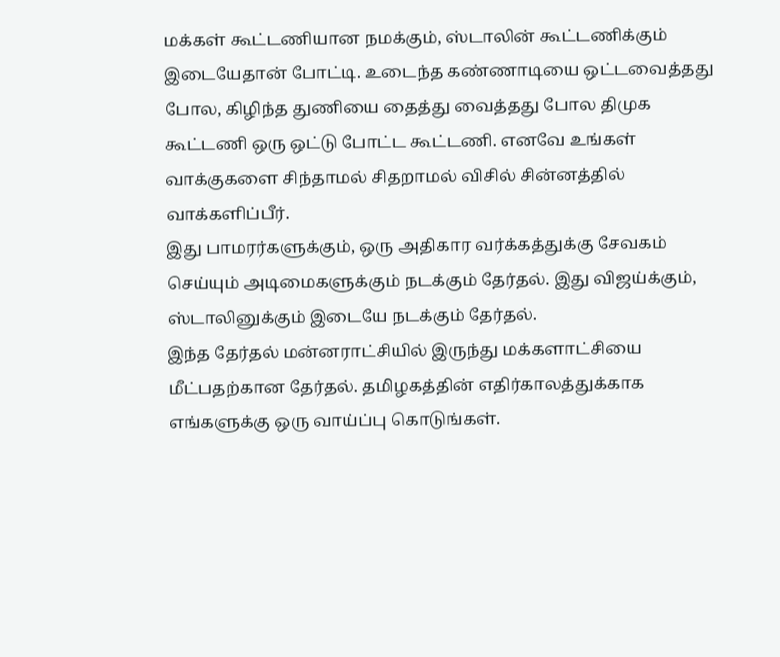மக்கள் கூட்டணியான நமக்கும், ஸ்டாலின் கூட்டணிக்கும் இடையேதான் போட்டி. உடைந்த கண்ணாடியை ஒட்டவைத்தது போல, கிழிந்த துணியை தைத்து வைத்தது போல திமுக கூட்டணி ஒரு ஒட்டு போட்ட கூட்டணி. எனவே உங்கள் வாக்குகளை சிந்தாமல் சிதறாமல் விசில் சின்னத்தில் வாக்களிப்பீர்.
இது பாமரர்களுக்கும், ஒரு அதிகார வர்க்கத்துக்கு சேவகம் செய்யும் அடிமைகளுக்கும் நடக்கும் தேர்தல். இது விஜய்க்கும், ஸ்டாலினுக்கும் இடையே நடக்கும் தேர்தல்.
இந்த தேர்தல் மன்னராட்சியில் இருந்து மக்களாட்சியை மீட்பதற்கான தேர்தல். தமிழகத்தின் எதிர்காலத்துக்காக எங்களுக்கு ஒரு வாய்ப்பு கொடுங்கள்.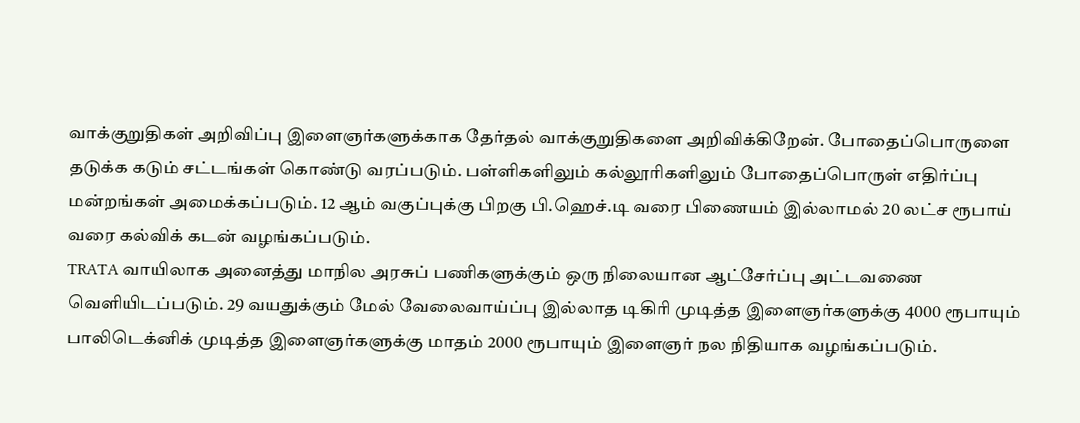வாக்குறுதிகள் அறிவிப்பு இளைஞர்களுக்காக தேர்தல் வாக்குறுதிகளை அறிவிக்கிறேன். போதைப்பொருளை தடுக்க கடும் சட்டங்கள் கொண்டு வரப்படும். பள்ளிகளிலும் கல்லூரிகளிலும் போதைப்பொருள் எதிர்ப்பு மன்றங்கள் அமைக்கப்படும். 12 ஆம் வகுப்புக்கு பிறகு பி.ஹெச்.டி வரை பிணையம் இல்லாமல் 20 லட்ச ரூபாய் வரை கல்விக் கடன் வழங்கப்படும்.
TRATA வாயிலாக அனைத்து மாநில அரசுப் பணிகளுக்கும் ஒரு நிலையான ஆட்சேர்ப்பு அட்டவணை வெளியிடப்படும். 29 வயதுக்கும் மேல் வேலைவாய்ப்பு இல்லாத டிகிரி முடித்த இளைஞர்களுக்கு 4000 ரூபாயும் பாலிடெக்னிக் முடித்த இளைஞர்களுக்கு மாதம் 2000 ரூபாயும் இளைஞர் நல நிதியாக வழங்கப்படும்.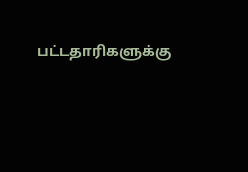பட்டதாரிகளுக்கு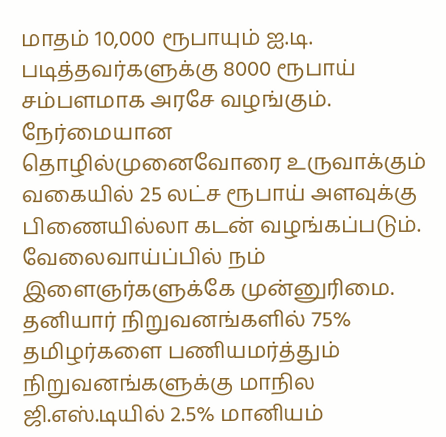மாதம் 10,000 ரூபாயும் ஐ.டி. படித்தவர்களுக்கு 8000 ரூபாய் சம்பளமாக அரசே வழங்கும்.
நேர்மையான தொழில்முனைவோரை உருவாக்கும் வகையில் 25 லட்ச ரூபாய் அளவுக்கு பிணையில்லா கடன் வழங்கப்படும். வேலைவாய்ப்பில் நம் இளைஞர்களுக்கே முன்னுரிமை. தனியார் நிறுவனங்களில் 75% தமிழர்களை பணியமர்த்தும் நிறுவனங்களுக்கு மாநில ஜி.எஸ்.டியில் 2.5% மானியம்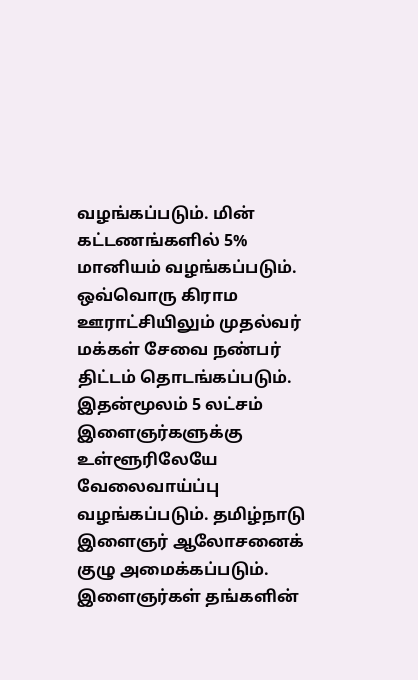வழங்கப்படும். மின் கட்டணங்களில் 5% மானியம் வழங்கப்படும்.
ஒவ்வொரு கிராம ஊராட்சியிலும் முதல்வர் மக்கள் சேவை நண்பர் திட்டம் தொடங்கப்படும். இதன்மூலம் 5 லட்சம் இளைஞர்களுக்கு உள்ளூரிலேயே வேலைவாய்ப்பு வழங்கப்படும். தமிழ்நாடு இளைஞர் ஆலோசனைக் குழு அமைக்கப்படும். இளைஞர்கள் தங்களின்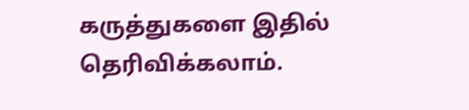கருத்துகளை இதில் தெரிவிக்கலாம்.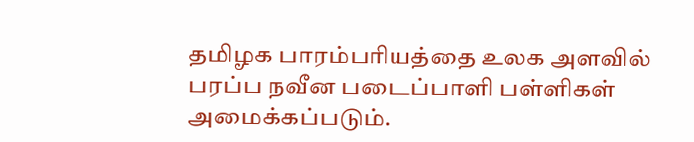தமிழக பாரம்பரியத்தை உலக அளவில் பரப்ப நவீன படைப்பாளி பள்ளிகள் அமைக்கப்படும்.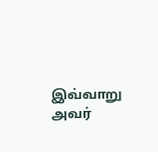இவ்வாறு அவர்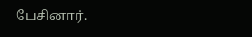பேசினார்.